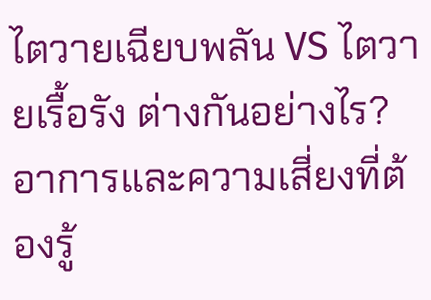ไตวายเฉียบพลัน VS ไตวายเรื้อรัง ต่างกันอย่างไร? อาการและความเสี่ยงที่ต้องรู้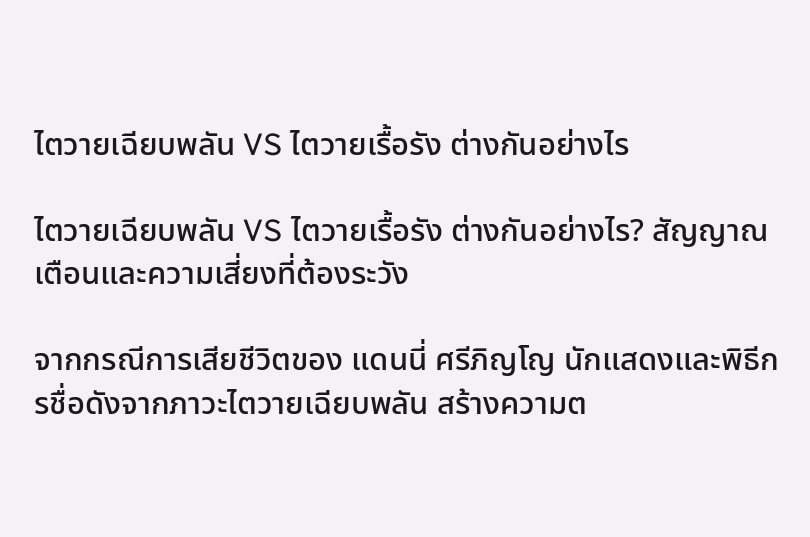ไตวายเฉียบพลัน VS ไตวายเรื้อรัง ต่างกันอย่างไร

ไตวายเฉียบพลัน VS ไตวายเรื้อรัง ต่างกันอย่างไร? สัญญาณเตือนและความเสี่ยงที่ต้องระวัง

จากกรณีการเสียชีวิตของ แดนนี่ ศรีภิญโญ นักแสดงและพิธีกรชื่อดังจากภาวะไตวายเฉียบพลัน สร้างความต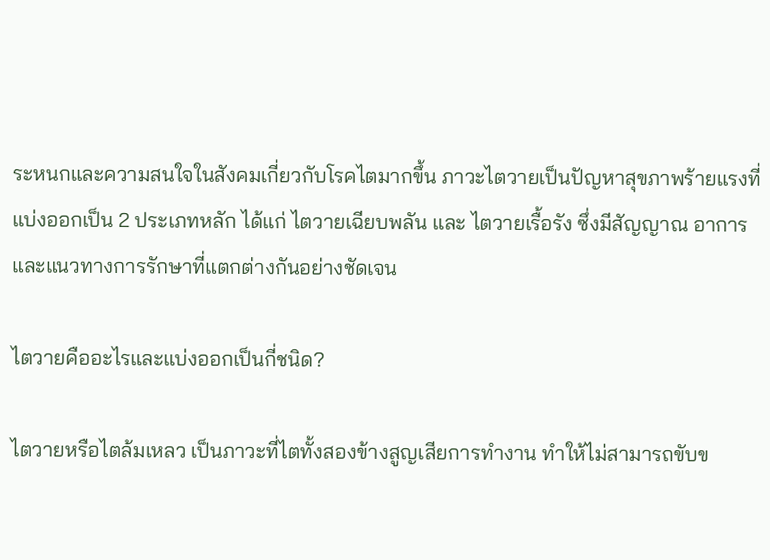ระหนกและความสนใจในสังคมเกี่ยวกับโรคไตมากขึ้น ภาวะไตวายเป็นปัญหาสุขภาพร้ายแรงที่แบ่งออกเป็น 2 ประเภทหลัก ได้แก่ ไตวายเฉียบพลัน และ ไตวายเรื้อรัง ซึ่งมีสัญญาณ อาการ และแนวทางการรักษาที่แตกต่างกันอย่างชัดเจน

ไตวายคืออะไรและแบ่งออกเป็นกี่ชนิด?

ไตวายหรือไตล้มเหลว เป็นภาวะที่ไตทั้งสองข้างสูญเสียการทำงาน ทำให้ไม่สามารถขับข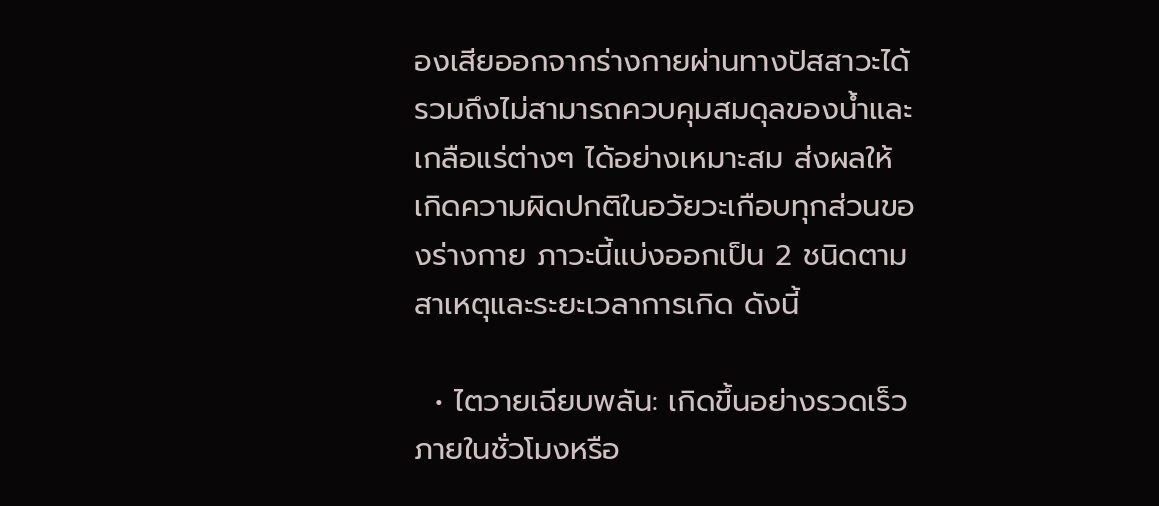องเสียออกจากร่างกายผ่านทางปัสสาวะได้ รวมถึงไม่สามารถควบคุมสมดุลของน้ำและเกลือแร่ต่างๆ ได้อย่างเหมาะสม ส่งผลให้เกิดความผิดปกติในอวัยวะเกือบทุกส่วนของร่างกาย ภาวะนี้แบ่งออกเป็น 2 ชนิดตามสาเหตุและระยะเวลาการเกิด ดังนี้

  • ไตวายเฉียบพลัน: เกิดขึ้นอย่างรวดเร็วภายในชั่วโมงหรือ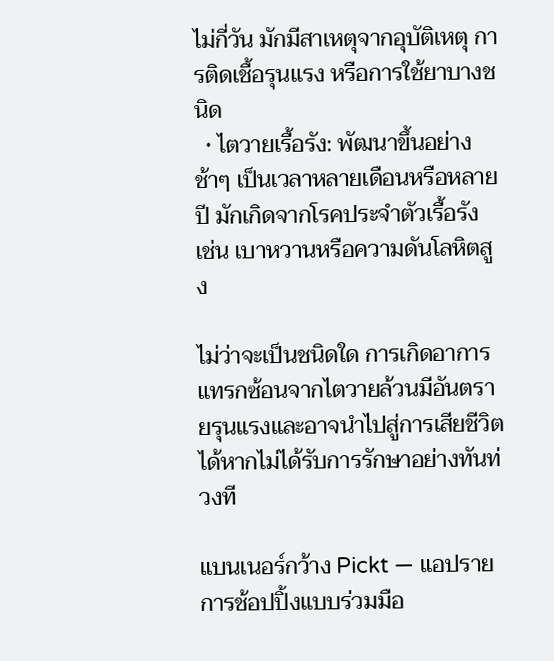ไม่กี่วัน มักมีสาเหตุจากอุบัติเหตุ การติดเชื้อรุนแรง หรือการใช้ยาบางชนิด
  • ไตวายเรื้อรัง: พัฒนาขึ้นอย่างช้าๆ เป็นเวลาหลายเดือนหรือหลายปี มักเกิดจากโรคประจำตัวเรื้อรัง เช่น เบาหวานหรือความดันโลหิตสูง

ไม่ว่าจะเป็นชนิดใด การเกิดอาการแทรกซ้อนจากไตวายล้วนมีอันตรายรุนแรงและอาจนำไปสู่การเสียชีวิตได้หากไม่ได้รับการรักษาอย่างทันท่วงที

แบนเนอร์กว้าง Pickt — แอปรายการช้อปปิ้งแบบร่วมมือ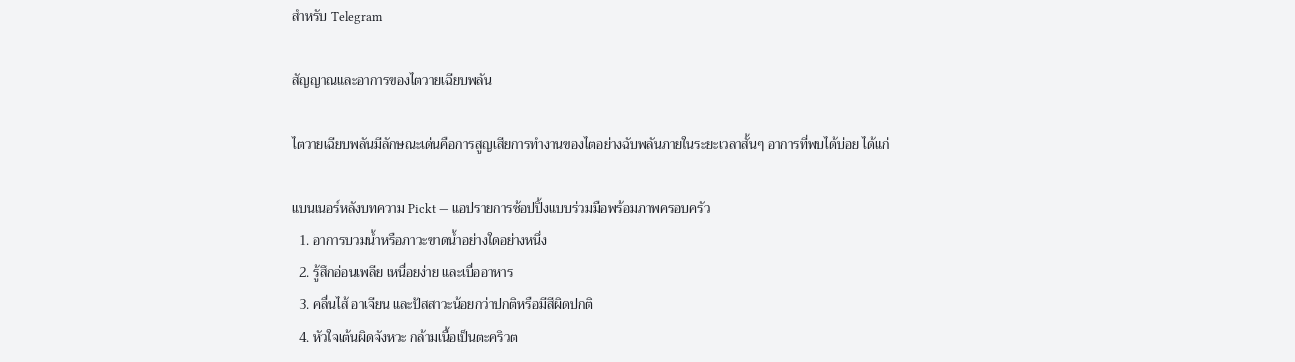สำหรับ Telegram

สัญญาณและอาการของไตวายเฉียบพลัน

ไตวายเฉียบพลันมีลักษณะเด่นคือการสูญเสียการทำงานของไตอย่างฉับพลันภายในระยะเวลาสั้นๆ อาการที่พบได้บ่อย ได้แก่

แบนเนอร์หลังบทความ Pickt — แอปรายการช้อปปิ้งแบบร่วมมือพร้อมภาพครอบครัว
  1. อาการบวมน้ำหรือภาวะขาดน้ำอย่างใดอย่างหนึ่ง
  2. รู้สึกอ่อนเพลีย เหนื่อยง่าย และเบื่ออาหาร
  3. คลื่นไส้ อาเจียน และปัสสาวะน้อยกว่าปกติหรือมีสีผิดปกติ
  4. หัวใจเต้นผิดจังหวะ กล้ามเนื้อเป็นตะคริวต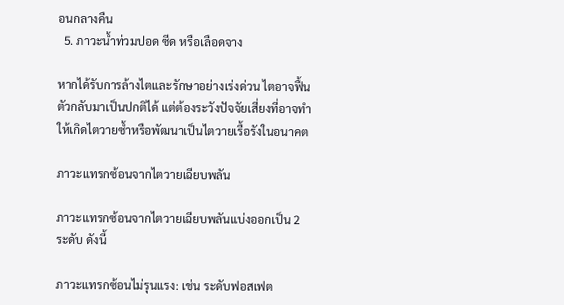อนกลางคืน
  5. ภาวะน้ำท่วมปอด ซีด หรือเลือดจาง

หากได้รับการล้างไตและรักษาอย่างเร่งด่วน ไตอาจฟื้นตัวกลับมาเป็นปกติได้ แต่ต้องระวังปัจจัยเสี่ยงที่อาจทำให้เกิดไตวายซ้ำหรือพัฒนาเป็นไตวายเรื้อรังในอนาคต

ภาวะแทรกซ้อนจากไตวายเฉียบพลัน

ภาวะแทรกซ้อนจากไตวายเฉียบพลันแบ่งออกเป็น 2 ระดับ ดังนี้

ภาวะแทรกซ้อนไม่รุนแรง: เช่น ระดับฟอสเฟต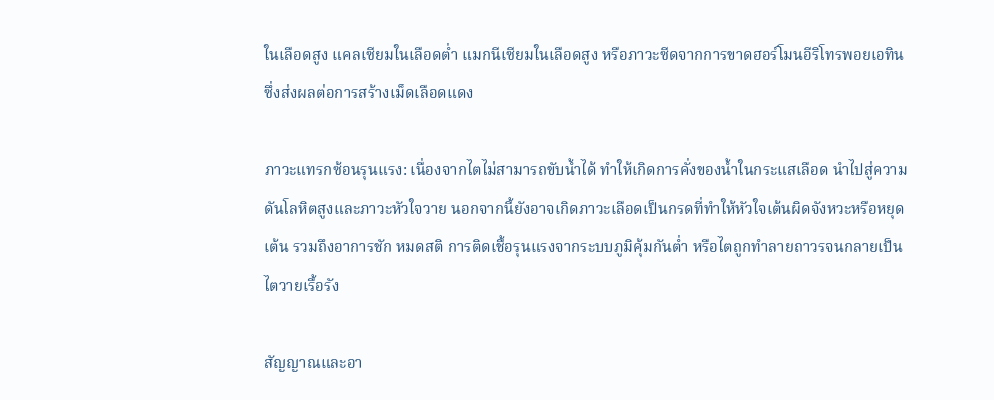ในเลือดสูง แคลเซียมในเลือดต่ำ แมกนีเซียมในเลือดสูง หรือภาวะซีดจากการขาดฮอร์โมนอีริโทรพอยเอทิน ซึ่งส่งผลต่อการสร้างเม็ดเลือดแดง

ภาวะแทรกซ้อนรุนแรง: เนื่องจากไตไม่สามารถขับน้ำได้ ทำให้เกิดการคั่งของน้ำในกระแสเลือด นำไปสู่ความดันโลหิตสูงและภาวะหัวใจวาย นอกจากนี้ยังอาจเกิดภาวะเลือดเป็นกรดที่ทำให้หัวใจเต้นผิดจังหวะหรือหยุดเต้น รวมถึงอาการชัก หมดสติ การติดเชื้อรุนแรงจากระบบภูมิคุ้มกันต่ำ หรือไตถูกทำลายถาวรจนกลายเป็นไตวายเรื้อรัง

สัญญาณและอา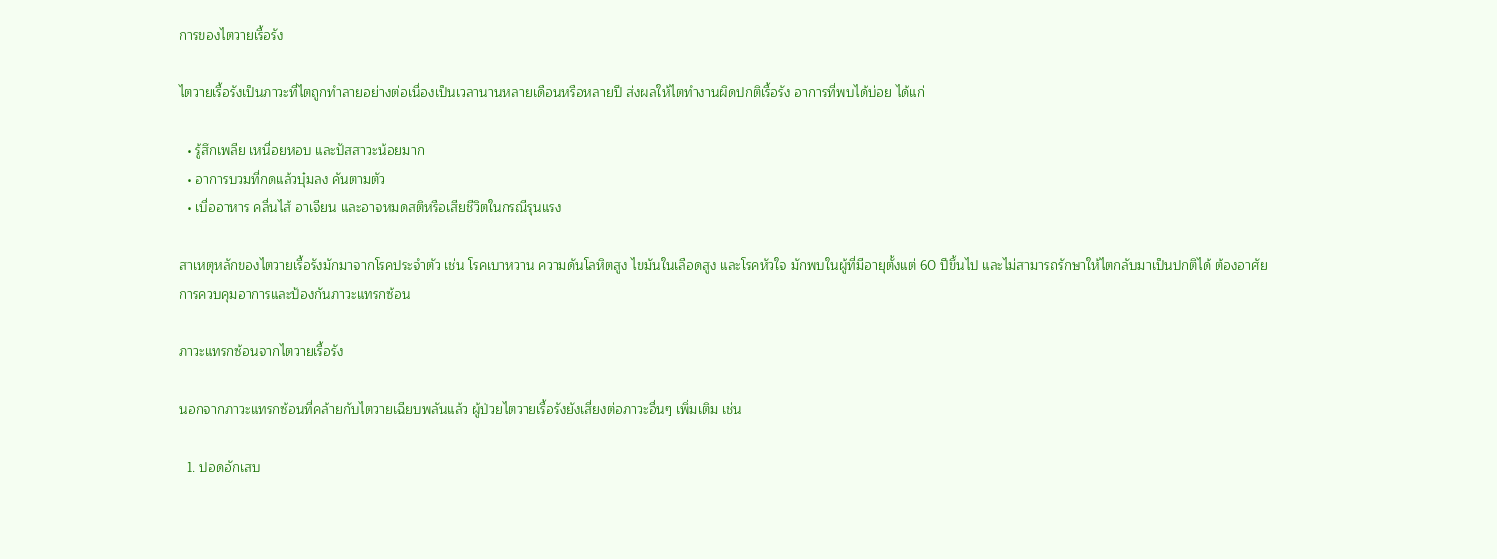การของไตวายเรื้อรัง

ไตวายเรื้อรังเป็นภาวะที่ไตถูกทำลายอย่างต่อเนื่องเป็นเวลานานหลายเดือนหรือหลายปี ส่งผลให้ไตทำงานผิดปกติเรื้อรัง อาการที่พบได้บ่อย ได้แก่

  • รู้สึกเพลีย เหนื่อยหอบ และปัสสาวะน้อยมาก
  • อาการบวมที่กดแล้วบุ๋มลง คันตามตัว
  • เบื่ออาหาร คลื่นไส้ อาเจียน และอาจหมดสติหรือเสียชีวิตในกรณีรุนแรง

สาเหตุหลักของไตวายเรื้อรังมักมาจากโรคประจำตัว เช่น โรคเบาหวาน ความดันโลหิตสูง ไขมันในเลือดสูง และโรคหัวใจ มักพบในผู้ที่มีอายุตั้งแต่ 60 ปีขึ้นไป และไม่สามารถรักษาให้ไตกลับมาเป็นปกติได้ ต้องอาศัยการควบคุมอาการและป้องกันภาวะแทรกซ้อน

ภาวะแทรกซ้อนจากไตวายเรื้อรัง

นอกจากภาวะแทรกซ้อนที่คล้ายกับไตวายเฉียบพลันแล้ว ผู้ป่วยไตวายเรื้อรังยังเสี่ยงต่อภาวะอื่นๆ เพิ่มเติม เช่น

  1. ปอดอักเสบ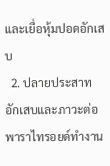และเยื่อหุ้มปอดอักเสบ
  2. ปลายประสาทอักเสบและภาวะต่อพาราไทรอยด์ทำงาน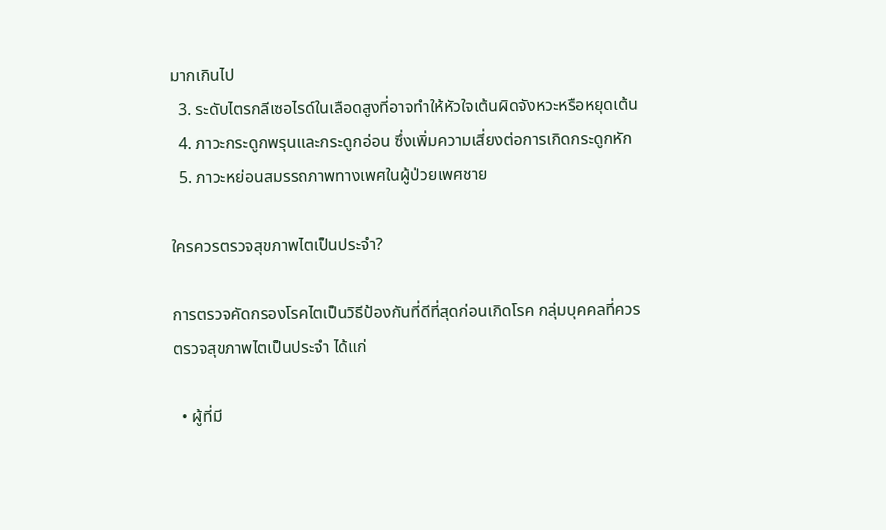มากเกินไป
  3. ระดับไตรกลีเซอไรด์ในเลือดสูงที่อาจทำให้หัวใจเต้นผิดจังหวะหรือหยุดเต้น
  4. ภาวะกระดูกพรุนและกระดูกอ่อน ซึ่งเพิ่มความเสี่ยงต่อการเกิดกระดูกหัก
  5. ภาวะหย่อนสมรรถภาพทางเพศในผู้ป่วยเพศชาย

ใครควรตรวจสุขภาพไตเป็นประจำ?

การตรวจคัดกรองโรคไตเป็นวิธีป้องกันที่ดีที่สุดก่อนเกิดโรค กลุ่มบุคคลที่ควรตรวจสุขภาพไตเป็นประจำ ได้แก่

  • ผู้ที่มี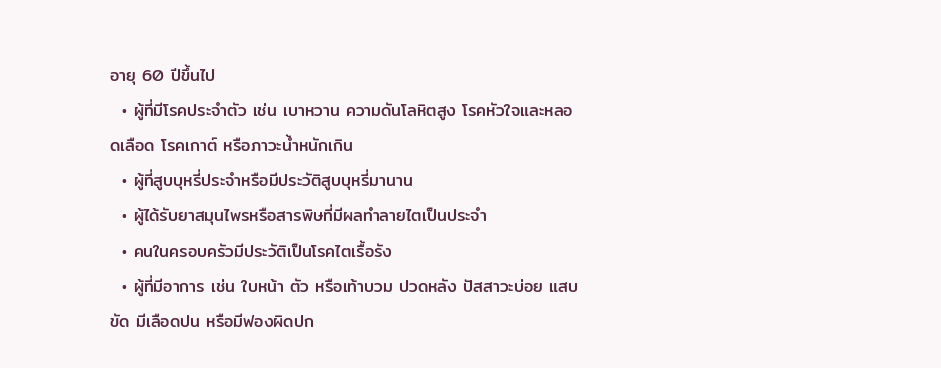อายุ 60 ปีขึ้นไป
  • ผู้ที่มีโรคประจำตัว เช่น เบาหวาน ความดันโลหิตสูง โรคหัวใจและหลอดเลือด โรคเกาต์ หรือภาวะน้ำหนักเกิน
  • ผู้ที่สูบบุหรี่ประจำหรือมีประวัติสูบบุหรี่มานาน
  • ผู้ได้รับยาสมุนไพรหรือสารพิษที่มีผลทำลายไตเป็นประจำ
  • คนในครอบครัวมีประวัติเป็นโรคไตเรื้อรัง
  • ผู้ที่มีอาการ เช่น ใบหน้า ตัว หรือเท้าบวม ปวดหลัง ปัสสาวะบ่อย แสบขัด มีเลือดปน หรือมีฟองผิดปก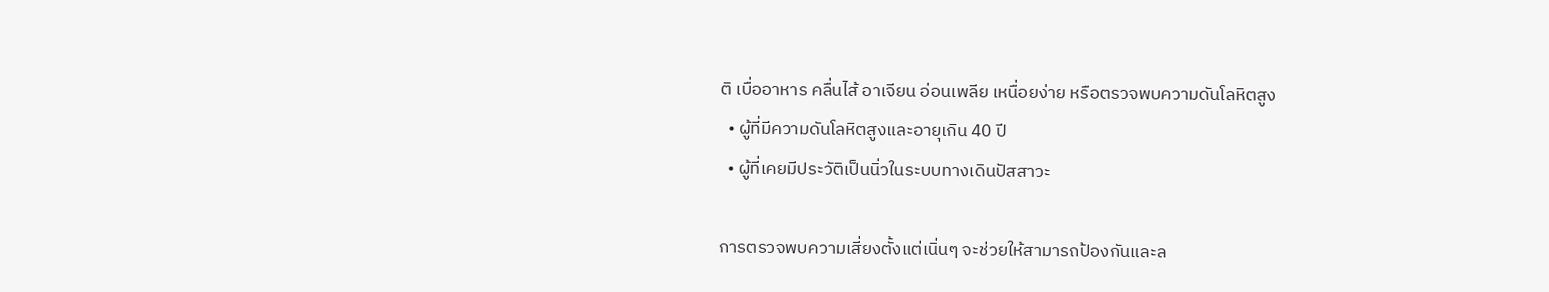ติ เบื่ออาหาร คลื่นไส้ อาเจียน อ่อนเพลีย เหนื่อยง่าย หรือตรวจพบความดันโลหิตสูง
  • ผู้ที่มีความดันโลหิตสูงและอายุเกิน 40 ปี
  • ผู้ที่เคยมีประวัติเป็นนิ่วในระบบทางเดินปัสสาวะ

การตรวจพบความเสี่ยงตั้งแต่เนิ่นๆ จะช่วยให้สามารถป้องกันและล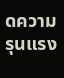ดความรุนแรง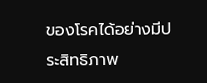ของโรคได้อย่างมีประสิทธิภาพ